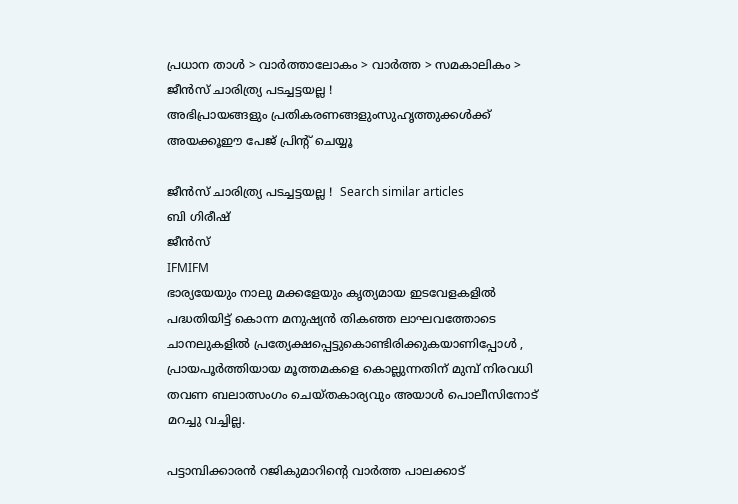പ്രധാന താള്‍ > വാര്‍ത്താലോകം > വാര്‍ത്ത > സമകാലികം > ജീന്‍സ് ചാരിത്ര്യ പടച്ചട്ടയല്ല !
അഭിപ്രായങ്ങളും പ്രതികരണങ്ങളുംസുഹൃത്തുക്കള്‍ക്ക് അയക്കൂഈ പേജ് പ്രിന്‍റ് ചെയ്യൂ

ജീന്‍സ് ചാരിത്ര്യ പടച്ചട്ടയല്ല !  Search similar articles
ബി ഗിരീഷ്
ജീന്‍സ്
IFMIFM
ഭാര്യയേയും നാലു മക്കളേയും കൃത്യമായ ഇടവേളകളില്‍ പദ്ധതിയിട്ട്‌ കൊന്ന മനുഷ്യന്‍ തികഞ്ഞ ലാഘവത്തോടെ ചാനലുകളില്‍ പ്രത്യേക്ഷപ്പെട്ടുകൊണ്ടിരിക്കുകയാണിപ്പോള്‍ , പ്രായപൂര്‍ത്തിയായ മൂത്തമകളെ കൊല്ലുന്നതിന്‌ മുമ്പ്‌ നിരവധി തവണ ബലാത്സംഗം ചെയ്തകാര്യവും അയാള്‍ പൊലീസിനോട്‌ മറച്ചു വച്ചില്ല.

പട്ടാമ്പിക്കാരന്‍ റജികുമാറിന്‍റെ വാര്‍ത്ത പാലക്കാട്‌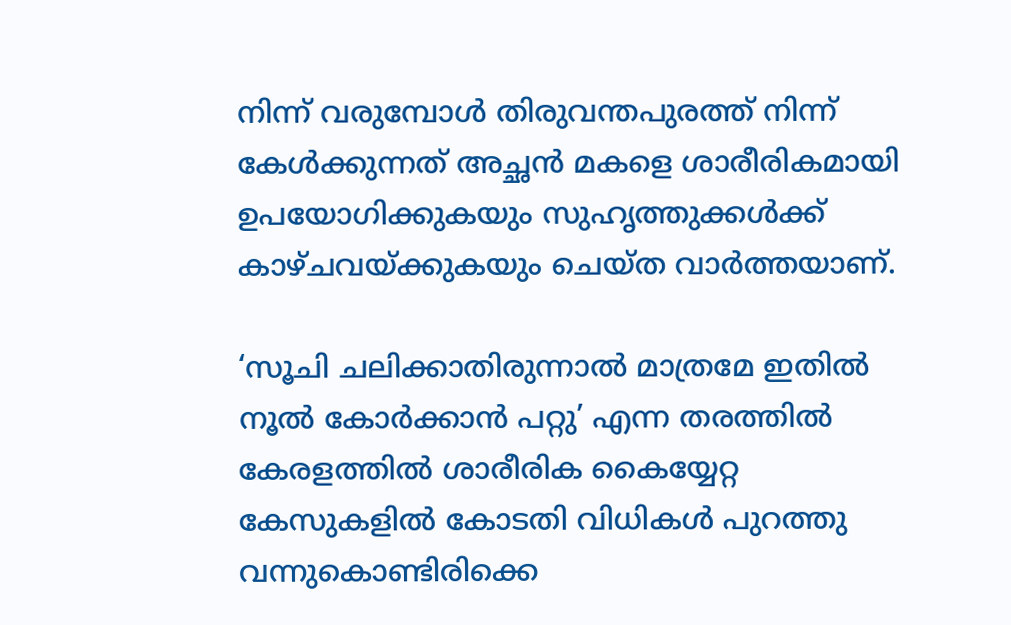നിന്ന്‌ വരുമ്പോള്‍ തിരുവന്തപുരത്ത്‌ നിന്ന്‌ കേള്‍ക്കുന്നത്‌ അച്ഛന്‍ മകളെ ശാരീരികമായി ഉപയോഗിക്കുകയും സുഹൃത്തുക്കള്‍ക്ക്‌ കാഴ്‌ചവയ്‌ക്കുകയും ചെയ്‌ത വാര്‍ത്തയാണ്‌.

‘സൂചി ചലിക്കാതിരുന്നാല്‍ മാത്രമേ ഇതില്‍ നൂല്‍ കോര്‍ക്കാന്‍ പറ്റു’ എന്ന തരത്തില്‍ കേരളത്തില്‍ ശാരീരിക കൈയ്യേറ്റ കേസുകളില്‍ കോടതി വിധികള്‍ പുറത്തു വന്നുകൊണ്ടിരിക്കെ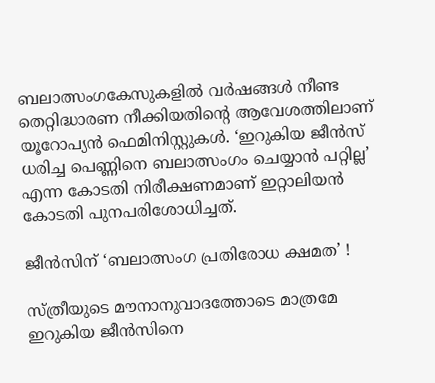ബലാത്സംഗകേസുകളില്‍ വര്‍ഷങ്ങള്‍ നീണ്ട തെറ്റിദ്ധാരണ നീക്കിയതിന്‍റെ ആവേശത്തിലാണ്‌ യൂറോപ്യന്‍ ഫെമിനിസ്റ്റുകള്‍. ‘ഇറുകിയ ജീന്‍സ്‌ ധരിച്ച പെണ്ണിനെ ബലാത്സംഗം ചെയ്യാന്‍ പറ്റില്ല’ എന്ന കോടതി നിരീക്ഷണമാണ്‌ ഇറ്റാലിയന്‍ കോടതി പുനപരിശോധിച്ചത്‌.

ജീന്‍സിന് ‘ബലാത്സംഗ പ്രതിരോധ ക്ഷമത’ !

സ്‌ത്രീയുടെ മൗനാനുവാദത്തോടെ മാത്രമേ ഇറുകിയ ജീന്‍സിനെ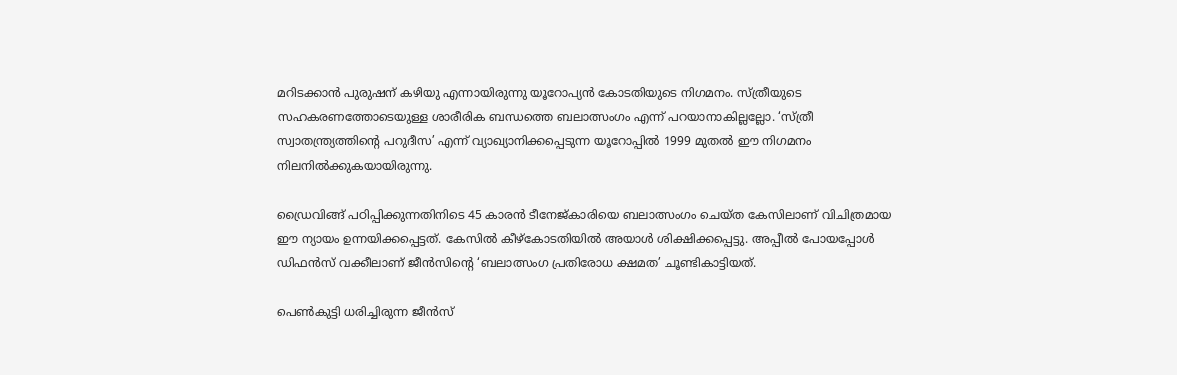മറിടക്കാന്‍ പുരുഷന് കഴിയു എന്നായിരുന്നു യൂറോപ്യന്‍ കോടതിയുടെ നിഗമനം. സ്‌ത്രീയുടെ സഹകരണത്തോടെയുള്ള ശാരീരിക ബന്ധത്തെ ബലാത്സംഗം എന്ന്‌ പറയാനാകില്ലല്ലോ. ‘സ്‌ത്രീ സ്വാതന്ത്ര്യത്തിന്‍റെ പറുദീസ’ എന്ന്‌ വ്യാഖ്യാനിക്കപ്പെടുന്ന യൂറോപ്പില്‍ 1999 മുതല്‍ ഈ നിഗമനം നിലനില്‍ക്കുകയായിരുന്നു.

ഡ്രൈവിങ്ങ്‌ പഠിപ്പിക്കുന്നതിനിടെ 45 കാരന്‍ ടീനേജ്‌കാരിയെ ബലാത്സംഗം ചെയ്‌ത കേസിലാണ്‌ വിചിത്രമായ ഈ ന്യായം ഉന്നയിക്കപ്പെട്ടത്‌. കേസില്‍ കീഴ്‌കോടതിയില്‍ അയാള്‍ ശിക്ഷിക്കപ്പെട്ടു. അപ്പീല്‍ പോയപ്പോള്‍ ഡിഫന്‍സ്‌ വക്കീലാണ്‌ ജീന്‍സിന്‍റെ ‘ബലാത്സംഗ പ്രതിരോധ ക്ഷമത’ ചൂണ്ടികാട്ടിയത്‌.

പെണ്‍കുട്ടി ധരിച്ചിരുന്ന ജീന്‍സ്‌‌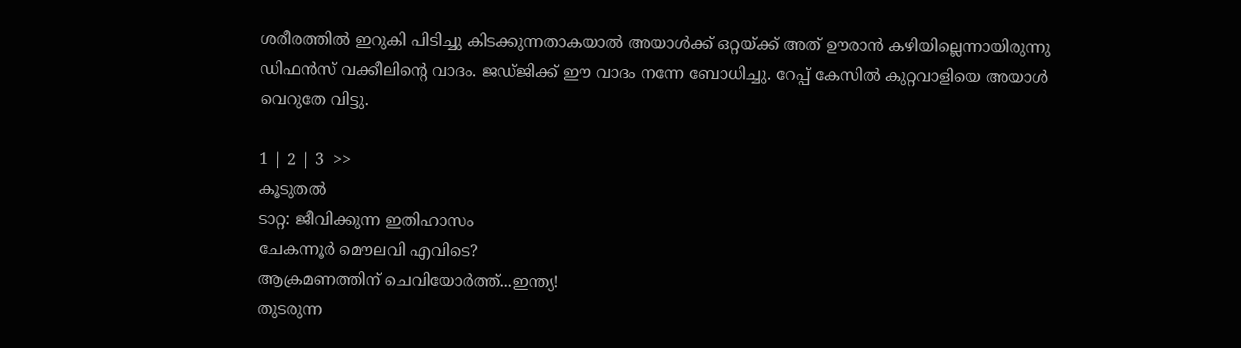ശരീരത്തില്‍ ഇറുകി പിടിച്ചു കിടക്കുന്നതാകയാല്‍ അയാള്‍ക്ക്‌ ഒറ്റയ്‌ക്ക്‌ അത്‌ ഊരാന്‍ കഴിയില്ലെന്നായിരുന്നു ഡിഫന്‍സ്‌ വക്കീലിന്‍റെ വാദം. ജഡ്‌ജിക്ക്‌ ഈ വാദം നന്നേ ബോധിച്ചു. റേപ്പ്‌ കേസില്‍ കുറ്റവാളിയെ അയാള്‍ വെറുതേ വിട്ടു.

1 | 2 | 3  >>
കൂടുതല്‍
ടാറ്റ: ജീവിക്കുന്ന ഇതിഹാസം
ചേകന്നൂര്‍ മൌലവി എവിടെ?
ആക്രമണത്തിന് ചെവിയോര്‍ത്ത്...ഇന്ത്യ!
തുടരുന്ന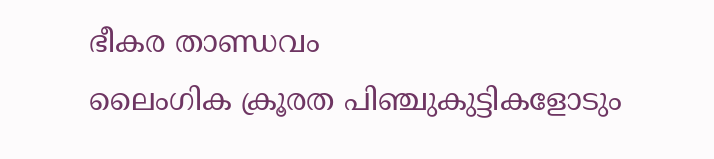ഭീകര താണ്ഡവം
ലൈംഗിക ക്രൂരത പിഞ്ചുകുട്ടികളോടും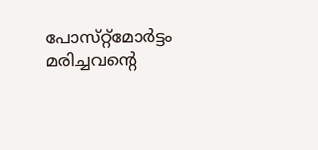പോസ്‌റ്റ്‌മോര്‍ട്ടം മരിച്ചവന്‍റെ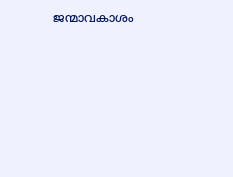ജന്മാവകാശം